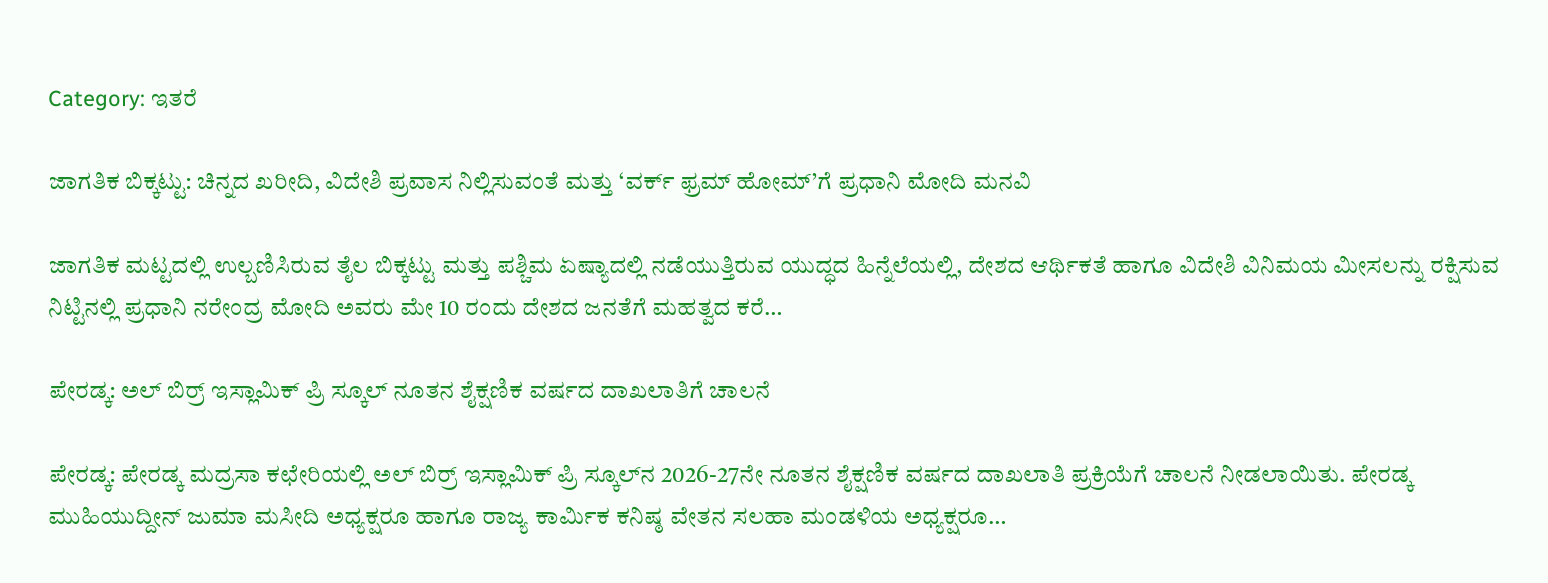Category: ಇತರೆ

ಜಾಗತಿಕ ಬಿಕ್ಕಟ್ಟು: ಚಿನ್ನದ ಖರೀದಿ, ವಿದೇಶಿ ಪ್ರವಾಸ ನಿಲ್ಲಿಸುವಂತೆ ಮತ್ತು ‘ವರ್ಕ್ ಫ್ರಮ್ ಹೋಮ್’ಗೆ ಪ್ರಧಾನಿ ಮೋದಿ ಮನವಿ

ಜಾಗತಿಕ ಮಟ್ಟದಲ್ಲಿ ಉಲ್ಬಣಿಸಿರುವ ತೈಲ ಬಿಕ್ಕಟ್ಟು ಮತ್ತು ಪಶ್ಚಿಮ ಏಷ್ಯಾದಲ್ಲಿ ನಡೆಯುತ್ತಿರುವ ಯುದ್ಧದ ಹಿನ್ನೆಲೆಯಲ್ಲಿ, ದೇಶದ ಆರ್ಥಿಕತೆ ಹಾಗೂ ವಿದೇಶಿ ವಿನಿಮಯ ಮೀಸಲನ್ನು ರಕ್ಷಿಸುವ ನಿಟ್ಟಿನಲ್ಲಿ ಪ್ರಧಾನಿ ನರೇಂದ್ರ ಮೋದಿ ಅವರು ಮೇ 10 ರಂದು ದೇಶದ ಜನತೆಗೆ ಮಹತ್ವದ ಕರೆ…

ಪೇರಡ್ಕ: ಅಲ್ ಬಿರ್ರ್ ಇಸ್ಲಾಮಿಕ್ ಪ್ರಿ ಸ್ಕೂಲ್ ನೂತನ ಶೈಕ್ಷಣಿಕ ವರ್ಷದ ದಾಖಲಾತಿಗೆ ಚಾಲನೆ

ಪೇರಡ್ಕ: ಪೇರಡ್ಕ ಮದ್ರಸಾ ಕಛೇರಿಯಲ್ಲಿ ಅಲ್ ಬಿರ್ರ್ ಇಸ್ಲಾಮಿಕ್ ಪ್ರಿ ಸ್ಕೂಲ್‌ನ 2026-27ನೇ ನೂತನ ಶೈಕ್ಷಣಿಕ ವರ್ಷದ ದಾಖಲಾತಿ ಪ್ರಕ್ರಿಯೆಗೆ ಚಾಲನೆ ನೀಡಲಾಯಿತು. ಪೇರಡ್ಕ ಮುಹಿಯುದ್ದೀನ್ ಜುಮಾ ಮಸೀದಿ ಅಧ್ಯಕ್ಷರೂ ಹಾಗೂ ರಾಜ್ಯ ಕಾರ್ಮಿಕ ಕನಿಷ್ಠ ವೇತನ ಸಲಹಾ ಮಂಡಳಿಯ ಅಧ್ಯಕ್ಷರೂ…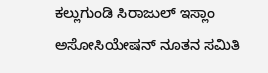ಕಲ್ಲುಗುಂಡಿ ಸಿರಾಜುಲ್ ಇಸ್ಲಾಂ ಅಸೋಸಿಯೇಷನ್ ನೂತನ ಸಮಿತಿ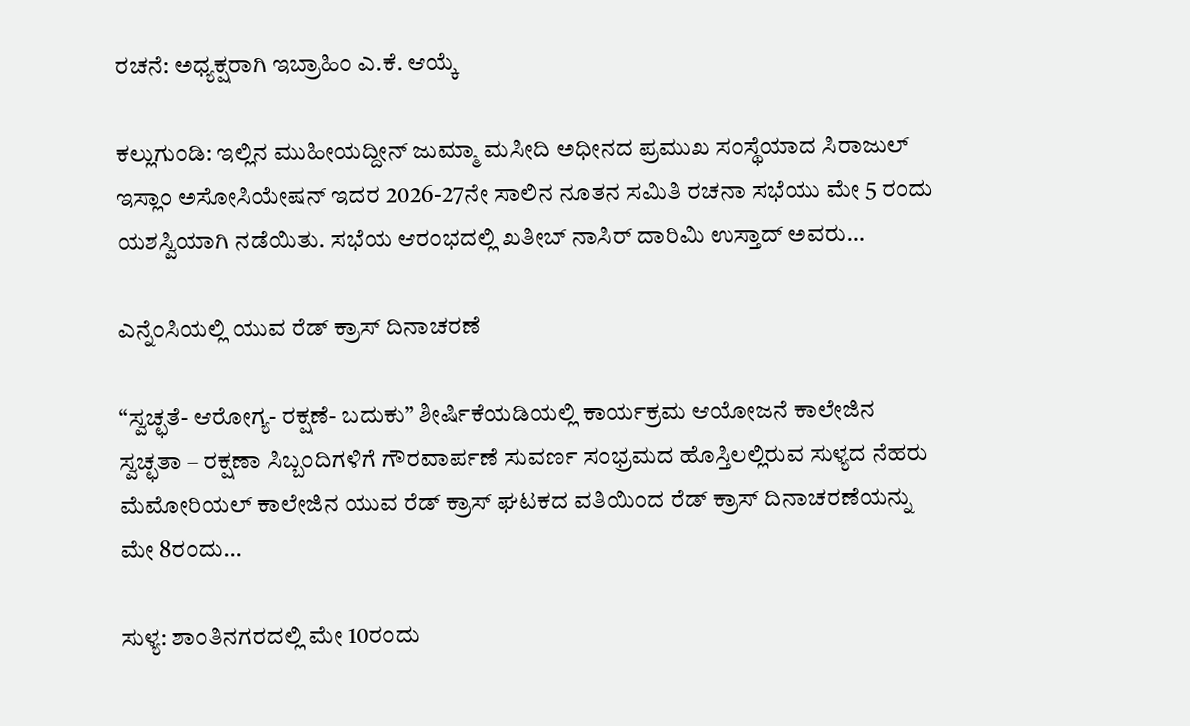ರಚನೆ: ಅಧ್ಯಕ್ಷರಾಗಿ ಇಬ್ರಾಹಿಂ ಎ.ಕೆ. ಆಯ್ಕೆ

ಕಲ್ಲುಗುಂಡಿ: ಇಲ್ಲಿನ ಮುಹೀಯದ್ದೀನ್ ಜುಮ್ಮಾ ಮಸೀದಿ ಅಧೀನದ ಪ್ರಮುಖ ಸಂಸ್ಥೆಯಾದ ಸಿರಾಜುಲ್‌ ಇಸ್ಲಾಂ ಅಸೋಸಿಯೇಷನ್ ಇದರ 2026-27ನೇ ಸಾಲಿನ ನೂತನ ಸಮಿತಿ ರಚನಾ ಸಭೆಯು ಮೇ 5 ರಂದು ಯಶಸ್ವಿಯಾಗಿ ನಡೆಯಿತು. ಸಭೆಯ ಆರಂಭದಲ್ಲಿ ಖತೀಬ್ ನಾಸಿರ್ ದಾರಿಮಿ ಉಸ್ತಾದ್ ಅವರು…

ಎನ್ನೆಂಸಿಯಲ್ಲಿ ಯುವ ರೆಡ್ ಕ್ರಾಸ್ ದಿನಾಚರಣೆ

“ಸ್ವಚ್ಛತೆ- ಆರೋಗ್ಯ- ರಕ್ಷಣೆ- ಬದುಕು” ಶೀರ್ಷಿಕೆಯಡಿಯಲ್ಲಿ ಕಾರ್ಯಕ್ರಮ ಆಯೋಜನೆ ಕಾಲೇಜಿನ ಸ್ವಚ್ಛತಾ – ರಕ್ಷಣಾ ಸಿಬ್ಬಂದಿಗಳಿಗೆ ಗೌರವಾರ್ಪಣೆ ಸುವರ್ಣ ಸಂಭ್ರಮದ ಹೊಸ್ತಿಲಲ್ಲಿರುವ ಸುಳ್ಯದ ನೆಹರು ಮೆಮೋರಿಯಲ್ ಕಾಲೇಜಿನ ಯುವ ರೆಡ್ ಕ್ರಾಸ್ ಘಟಕದ ವತಿಯಿಂದ ರೆಡ್ ಕ್ರಾಸ್ ದಿನಾಚರಣೆಯನ್ನು ಮೇ 8ರಂದು…

ಸುಳ್ಯ: ಶಾಂತಿನಗರದಲ್ಲಿ ಮೇ 10ರಂದು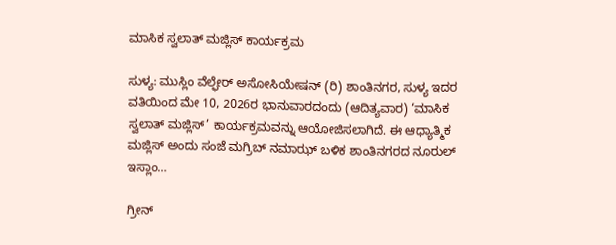ಮಾಸಿಕ ಸ್ವಲಾತ್ ಮಜ್ಲಿಸ್ ಕಾರ್ಯಕ್ರಮ

ಸುಳ್ಯ: ಮುಸ್ಲಿಂ ವೆಲ್ಫೇರ್ ಅಸೋಸಿಯೇಷನ್ (ರಿ) ಶಾಂತಿನಗರ, ಸುಳ್ಯ ಇದರ ವತಿಯಿಂದ ಮೇ 10, 2026ರ ಭಾನುವಾರದಂದು (ಆದಿತ್ಯವಾರ) ‘ಮಾಸಿಕ ಸ್ವಲಾತ್ ಮಜ್ಲಿಸ್’ ಕಾರ್ಯಕ್ರಮವನ್ನು ಆಯೋಜಿಸಲಾಗಿದೆ. ಈ ಆಧ್ಯಾತ್ಮಿಕ ಮಜ್ಲಿಸ್ ಅಂದು ಸಂಜೆ ಮಗ್ರಿಬ್ ನಮಾಝ್ ಬಳಿಕ ಶಾಂತಿನಗರದ ನೂರುಲ್ ಇಸ್ಲಾಂ…

ಗ್ರೀನ್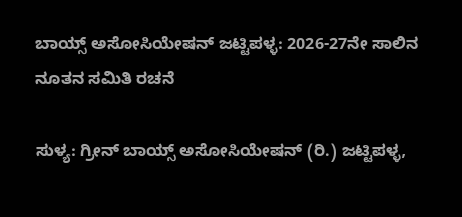ಬಾಯ್ಸ್ ಅಸೋಸಿಯೇಷನ್ ಜಟ್ಟಿಪಳ್ಳ: 2026-27ನೇ ಸಾಲಿನ ನೂತನ ಸಮಿತಿ ರಚನೆ

ಸುಳ್ಯ: ಗ್ರೀನ್ ಬಾಯ್ಸ್ ಅಸೋಸಿಯೇಷನ್ (ರಿ.) ಜಟ್ಟಿಪಳ್ಳ,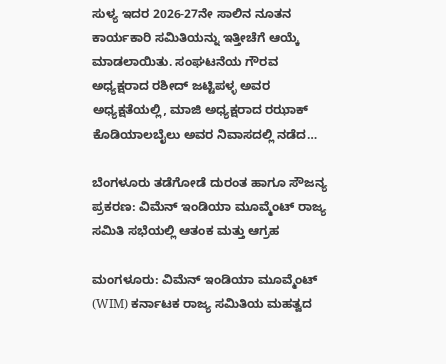ಸುಳ್ಯ ಇದರ 2026-27ನೇ ಸಾಲಿನ ನೂತನ ಕಾರ್ಯಕಾರಿ ಸಮಿತಿಯನ್ನು ಇತ್ತೀಚೆಗೆ ಆಯ್ಕೆ ಮಾಡಲಾಯಿತು. ಸಂಘಟನೆಯ ಗೌರವ ಅಧ್ಯಕ್ಷರಾದ ರಶೀದ್ ಜಟ್ಟಿಪಳ್ಳ ಅವರ ಅಧ್ಯಕ್ಷತೆಯಲ್ಲಿ, ಮಾಜಿ ಅಧ್ಯಕ್ಷರಾದ ರಝಾಕ್ ಕೊಡಿಯಾಲಬೈಲು ಅವರ ನಿವಾಸದಲ್ಲಿ ನಡೆದ…

ಬೆಂಗಳೂರು ತಡೆಗೋಡೆ ದುರಂತ ಹಾಗೂ ಸೌಜನ್ಯ ಪ್ರಕರಣ: ವಿಮೆನ್ ಇಂಡಿಯಾ ಮೂವ್ಮೆಂಟ್ ರಾಜ್ಯ ಸಮಿತಿ ಸಭೆಯಲ್ಲಿ ಆತಂಕ ಮತ್ತು ಆಗ್ರಹ

ಮಂಗಳೂರು: ವಿಮೆನ್ ಇಂಡಿಯಾ ಮೂವ್ಮೆಂಟ್ (WIM) ಕರ್ನಾಟಕ ರಾಜ್ಯ ಸಮಿತಿಯ ಮಹತ್ವದ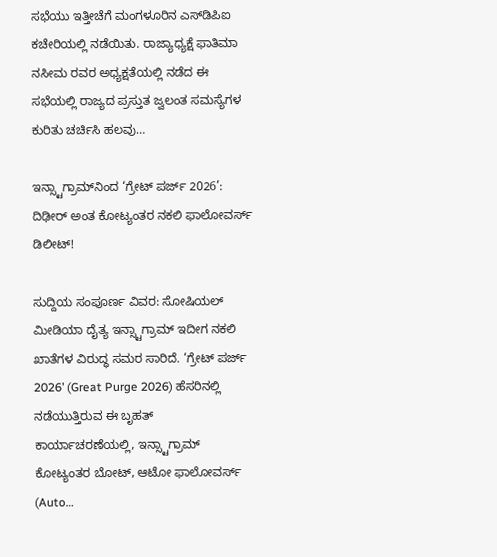ಸಭೆಯು ಇತ್ತೀಚೆಗೆ ಮಂಗಳೂರಿನ ಎಸ್‌ಡಿಪಿಐ ಕಚೇರಿಯಲ್ಲಿ ನಡೆಯಿತು. ರಾಜ್ಯಾಧ್ಯಕ್ಷೆ ಫಾತಿಮಾ ನಸೀಮ ರವರ ಅಧ್ಯಕ್ಷತೆಯಲ್ಲಿ ನಡೆದ ಈ ಸಭೆಯಲ್ಲಿ ರಾಜ್ಯದ ಪ್ರಸ್ತುತ ಜ್ವಲಂತ ಸಮಸ್ಯೆಗಳ ಕುರಿತು ಚರ್ಚಿಸಿ ಹಲವು…

ಇನ್ಸ್ಟಾಗ್ರಾಮ್‌ನಿಂದ ‘ಗ್ರೇಟ್ ಪರ್ಜ್ 2026’: ದಿಢೀರ್ ಅಂತ ಕೋಟ್ಯಂತರ ನಕಲಿ ಫಾಲೋವರ್ಸ್ ಡಿಲೀಟ್!

ಸುದ್ದಿಯ ಸಂಪೂರ್ಣ ವಿವರ: ಸೋಷಿಯಲ್ ಮೀಡಿಯಾ ದೈತ್ಯ ಇನ್ಸ್ಟಾಗ್ರಾಮ್ ಇದೀಗ ನಕಲಿ ಖಾತೆಗಳ ವಿರುದ್ಧ ಸಮರ ಸಾರಿದೆ. ‘ಗ್ರೇಟ್ ಪರ್ಜ್ 2026’ (Great Purge 2026) ಹೆಸರಿನಲ್ಲಿ ನಡೆಯುತ್ತಿರುವ ಈ ಬೃಹತ್ ಕಾರ್ಯಾಚರಣೆಯಲ್ಲಿ, ಇನ್ಸ್ಟಾಗ್ರಾಮ್ ಕೋಟ್ಯಂತರ ಬೋಟ್, ಆಟೋ ಫಾಲೋವರ್ಸ್ (Auto…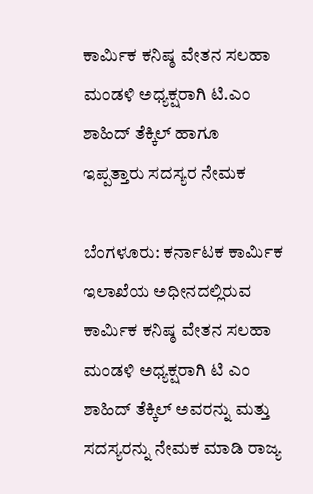ಕಾರ್ಮಿಕ ಕನಿಷ್ಠ ವೇತನ ಸಲಹಾ ಮಂಡಳಿ ಅಧ್ಯಕ್ಷರಾಗಿ ಟಿ.ಎಂ ಶಾಹಿದ್ ತೆಕ್ಕಿಲ್ ಹಾಗೂ ಇಪ್ಪತ್ತಾರು ಸದಸ್ಯರ ನೇಮಕ

ಬೆಂಗಳೂರು: ಕರ್ನಾಟಕ ಕಾರ್ಮಿಕ ಇಲಾಖೆಯ ಅಧೀನದಲ್ಲಿರುವ ಕಾರ್ಮಿಕ ಕನಿಷ್ಠ ವೇತನ ಸಲಹಾ ಮಂಡಳಿ ಅಧ್ಯಕ್ಷರಾಗಿ ಟಿ ಎಂ ಶಾಹಿದ್ ತೆಕ್ಕಿಲ್ ಅವರನ್ನು ಮತ್ತು ಸದಸ್ಯರನ್ನು ನೇಮಕ ಮಾಡಿ ರಾಜ್ಯ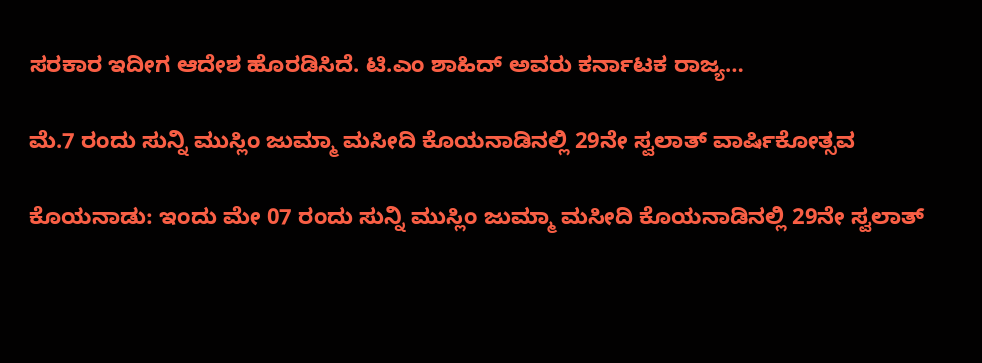ಸರಕಾರ ಇದೀಗ ಆದೇಶ ಹೊರಡಿಸಿದೆ. ಟಿ.ಎಂ ಶಾಹಿದ್ ಅವರು ಕರ್ನಾಟಕ ರಾಜ್ಯ…

ಮೆ.7 ರಂದು ಸುನ್ನಿ ಮುಸ್ಲಿಂ ಜುಮ್ಮಾ ಮಸೀದಿ ಕೊಯನಾಡಿನಲ್ಲಿ 29ನೇ ಸ್ವಲಾತ್ ವಾರ್ಷಿಕೋತ್ಸವ

ಕೊಯನಾಡು: ಇಂದು ಮೇ 07 ರಂದು ಸುನ್ನಿ ಮುಸ್ಲಿಂ ಜುಮ್ಮಾ ಮಸೀದಿ ಕೊಯನಾಡಿನಲ್ಲಿ 29ನೇ ಸ್ವಲಾತ್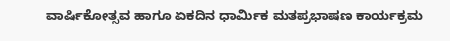ವಾರ್ಷಿಕೋತ್ಸವ ಹಾಗೂ ಏಕದಿನ ಧಾರ್ಮಿಕ ಮತಪ್ರಭಾಷಣ ಕಾರ್ಯಕ್ರಮ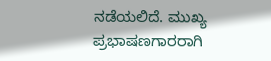ನಡೆಯಲಿದೆ. ಮುಖ್ಯ ಪ್ರಭಾಷಣಗಾರರಾಗಿ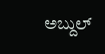ಅಬ್ದುಲ್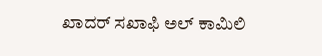ಖಾದರ್ ಸಖಾಫಿ ಅಲ್ ಕಾಮಿಲಿ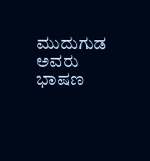ಮುದುಗುಡ ಅವರು ಭಾಷಣ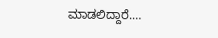ಮಾಡಲಿದ್ದಾರೆ.…